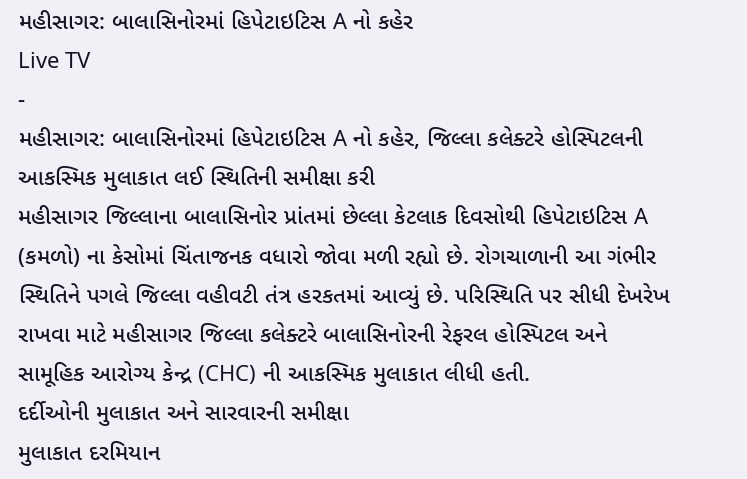મહીસાગર: બાલાસિનોરમાં હિપેટાઇટિસ A નો કહેર
Live TV
-
મહીસાગર: બાલાસિનોરમાં હિપેટાઇટિસ A નો કહેર, જિલ્લા કલેક્ટરે હોસ્પિટલની આકસ્મિક મુલાકાત લઈ સ્થિતિની સમીક્ષા કરી
મહીસાગર જિલ્લાના બાલાસિનોર પ્રાંતમાં છેલ્લા કેટલાક દિવસોથી હિપેટાઇટિસ A (કમળો) ના કેસોમાં ચિંતાજનક વધારો જોવા મળી રહ્યો છે. રોગચાળાની આ ગંભીર સ્થિતિને પગલે જિલ્લા વહીવટી તંત્ર હરકતમાં આવ્યું છે. પરિસ્થિતિ પર સીધી દેખરેખ રાખવા માટે મહીસાગર જિલ્લા કલેક્ટરે બાલાસિનોરની રેફરલ હોસ્પિટલ અને સામૂહિક આરોગ્ય કેન્દ્ર (CHC) ની આકસ્મિક મુલાકાત લીધી હતી.
દર્દીઓની મુલાકાત અને સારવારની સમીક્ષા
મુલાકાત દરમિયાન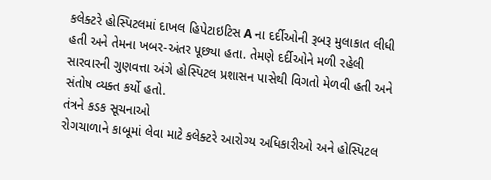કલેક્ટરે હોસ્પિટલમાં દાખલ હિપેટાઇટિસ A ના દર્દીઓની રૂબરૂ મુલાકાત લીધી હતી અને તેમના ખબર-અંતર પૂછ્યા હતા. તેમણે દર્દીઓને મળી રહેલી સારવારની ગુણવત્તા અંગે હોસ્પિટલ પ્રશાસન પાસેથી વિગતો મેળવી હતી અને સંતોષ વ્યક્ત કર્યો હતો.
તંત્રને કડક સૂચનાઓ
રોગચાળાને કાબૂમાં લેવા માટે કલેક્ટરે આરોગ્ય અધિકારીઓ અને હોસ્પિટલ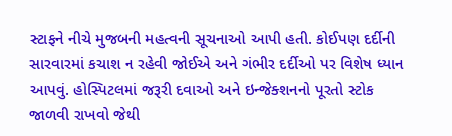સ્ટાફને નીચે મુજબની મહત્વની સૂચનાઓ આપી હતી. કોઈપણ દર્દીની સારવારમાં કચાશ ન રહેવી જોઈએ અને ગંભીર દર્દીઓ પર વિશેષ ધ્યાન આપવું. હોસ્પિટલમાં જરૂરી દવાઓ અને ઇન્જેક્શનનો પૂરતો સ્ટોક જાળવી રાખવો જેથી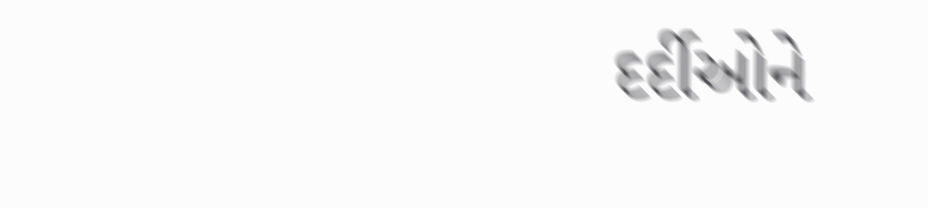દર્દીઓને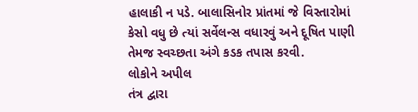હાલાકી ન પડે. બાલાસિનોર પ્રાંતમાં જે વિસ્તારોમાં કેસો વધુ છે ત્યાં સર્વેલન્સ વધારવું અને દૂષિત પાણી તેમજ સ્વચ્છતા અંગે કડક તપાસ કરવી.
લોકોને અપીલ
તંત્ર દ્વારા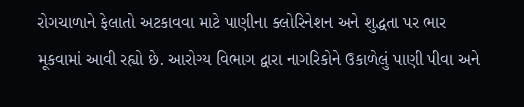રોગચાળાને ફેલાતો અટકાવવા માટે પાણીના ક્લોરિનેશન અને શુદ્ધતા પર ભાર મૂકવામાં આવી રહ્યો છે. આરોગ્ય વિભાગ દ્વારા નાગરિકોને ઉકાળેલું પાણી પીવા અને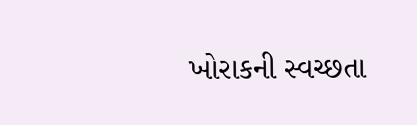ખોરાકની સ્વચ્છતા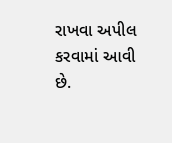રાખવા અપીલ કરવામાં આવી છે.